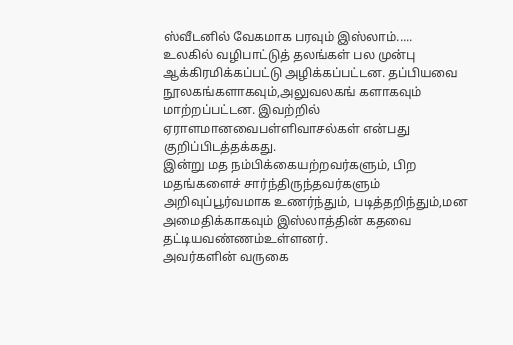ஸ்வீடனில் வேகமாக பரவும் இஸ்லாம்.....
உலகில் வழிபாட்டுத் தலங்கள் பல முன்பு ஆக்கிரமிக்கப்பட்டு அழிக்கப்பட்டன. தப்பியவை நூலகங்களாகவும்,அலுவலகங் களாகவும் மாற்றப்பட்டன. இவற்றில் ஏராளமானவைபள்ளிவாசல்கள் என்பது குறிப்பிடத்தக்கது.
இன்று மத நம்பிக்கையற்றவர்களும், பிற மதங்களைச் சார்ந்திருந்தவர்களும் அறிவுப்பூர்வமாக உணர்ந்தும், படித்தறிந்தும்,மன அமைதிக்காகவும் இஸ்லாத்தின் கதவை தட்டியவண்ணம்உள்ளனர்.
அவர்களின் வருகை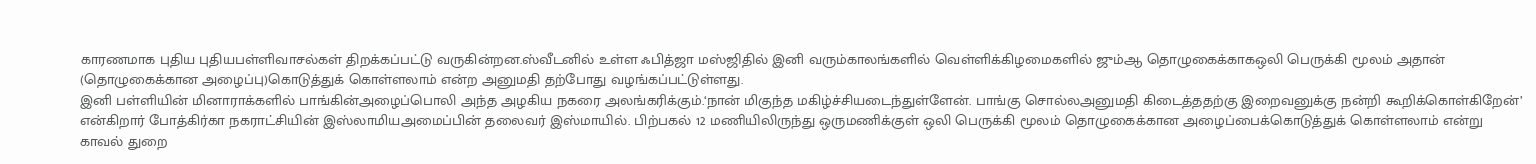காரணமாக புதிய புதியபள்ளிவாசல்கள் திறக்கப்பட்டு வருகின்றன.ஸ்வீடனில் உள்ள ஃபித்ஜா மஸ்ஜிதில் இனி வரும்காலங்களில் வெள்ளிக்கிழமைகளில் ஜும்ஆ தொழுகைக்காகஒலி பெருக்கி மூலம் அதான் (தொழுகைக்கான அழைப்பு)கொடுத்துக் கொள்ளலாம் என்ற அனுமதி தற்போது வழங்கப்பட்டுள்ளது.
இனி பள்ளியின் மினாராக்களில் பாங்கின்அழைப்பொலி அந்த அழகிய நகரை அலங்கரிக்கும்.‘நான் மிகுந்த மகிழ்ச்சியடைந்துள்ளேன். பாங்கு சொல்லஅனுமதி கிடைத்ததற்கு இறைவனுக்கு நன்றி கூறிக்கொள்கிறேன்’ என்கிறார் போத்கிர்கா நகராட்சியின் இஸ்லாமியஅமைப்பின் தலைவர் இஸ்மாயில். பிற்பகல் 12 மணியிலிருந்து ஒருமணிக்குள் ஒலி பெருக்கி மூலம் தொழுகைக்கான அழைப்பைக்கொடுத்துக் கொள்ளலாம் என்று காவல் துறை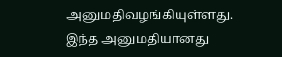அனுமதிவழங்கியுள்ளது.
இந்த அனுமதியானது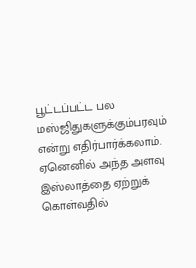பூட்டப்பட்ட பல மஸ்ஜிதுகளுக்கும்பரவும் என்று எதிர்பார்க்கலாம். ஏனெனில் அந்த அளவு இஸ்லாத்தை ஏற்றுக் கொள்வதில்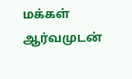மக்கள் ஆர்வமுடன்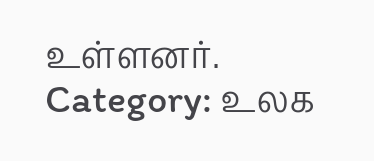உள்ளனர்.
Category: உலக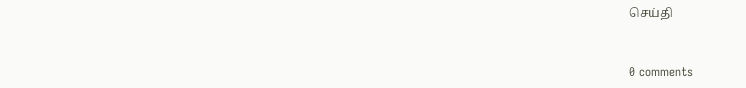செய்தி


0 comments